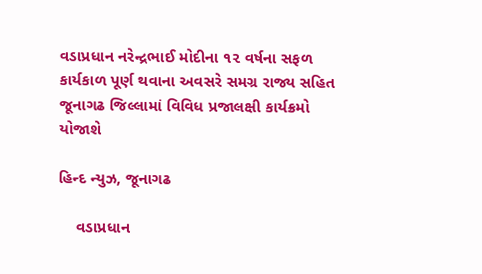વડાપ્રધાન નરેન્દ્રભાઈ મોદીના ૧૨ વર્ષના સફળ કાર્યકાળ પૂર્ણ થવાના અવસરે સમગ્ર રાજ્ય સહિત જૂનાગઢ જિલ્લામાં વિવિધ પ્રજાલક્ષી કાર્યક્રમો યોજાશે

હિન્દ ન્યુઝ, જૂનાગઢ

    વડાપ્રધાન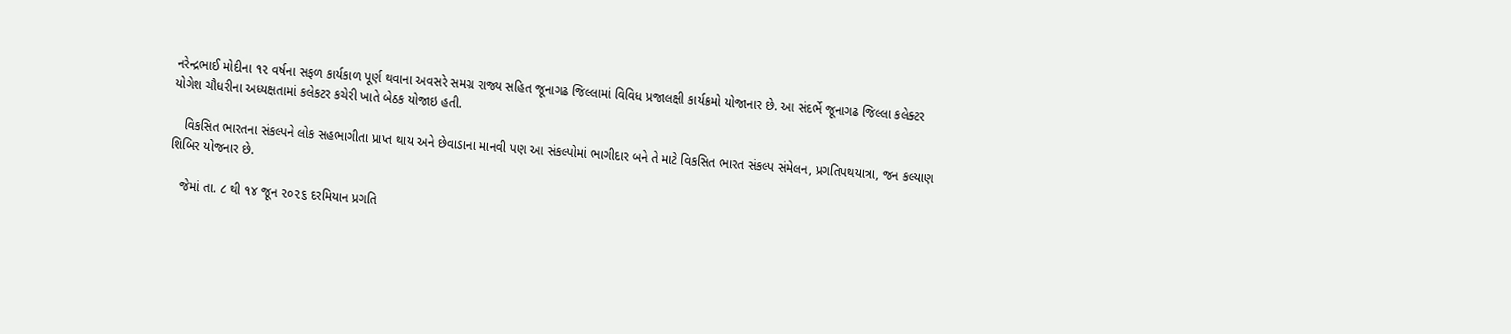નરેન્દ્રભાઈ મોદીના ૧૨ વર્ષના સફળ કાર્યકાળ પૂર્ણ થવાના અવસરે સમગ્ર રાજ્ય સહિત જૂનાગઢ જિલ્લામાં વિવિધ પ્રજાલક્ષી કાર્યક્રમો યોજાનાર છે. આ સંદર્ભે જૂનાગઢ જિલ્લા કલેક્ટર યોગેશ ચૌધરીના અધ્યક્ષતામાં કલેકટર કચેરી ખાતે બેઠક યોજાઇ હતી.

   વિકસિત ભારતના સંકલ્પને લોક સહભાગીતા પ્રાપ્ત થાય અને છેવાડાના માનવી પણ આ સંકલ્પોમાં ભાગીદાર બને તે માટે વિકસિત ભારત સંકલ્પ સંમેલન, પ્રગતિપથયાત્રા, જન કલ્યાણ શિબિર યોજનાર છે.

   જેમાં તા. ૮ થી ૧૪ જૂન ૨૦૨૬ દરમિયાન પ્રગતિ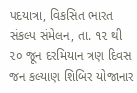પદયાત્રા, વિકસિત ભારત સંકલ્પ સંમેલન, તા. ૧૨ થી ૨૦ જૂન દરમિયાન ત્રણ દિવસ જન કલ્યાણ શિબિર યોજાનાર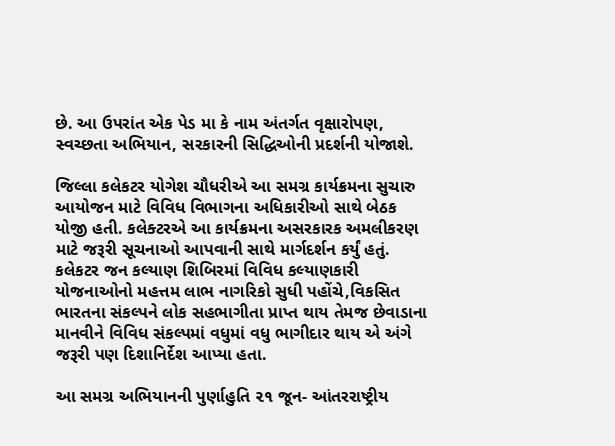છે. આ ઉપરાંત એક પેડ મા કે નામ અંતર્ગત વૃક્ષારોપણ, સ્વચ્છતા અભિયાન, સરકારની સિદ્ધિઓની પ્રદર્શની યોજાશે.

જિલ્લા કલેકટર યોગેશ ચૌધરીએ આ સમગ્ર કાર્યક્રમના સુચારુ આયોજન માટે વિવિધ વિભાગના અધિકારીઓ સાથે બેઠક યોજી હતી. કલેક્ટરએ આ કાર્યક્રમના અસરકારક અમલીકરણ માટે જરૂરી સૂચનાઓ આપવાની સાથે માર્ગદર્શન કર્યું હતું. કલેકટર જન કલ્યાણ શિબિરમાં વિવિધ કલ્યાણકારી યોજનાઓનો મહત્તમ લાભ નાગરિકો સુધી પહોંચે,વિકસિત ભારતના સંકલ્પને લોક સહભાગીતા પ્રાપ્ત થાય તેમજ છેવાડાના માનવીને વિવિધ સંકલ્પમાં વધુમાં વધુ ભાગીદાર થાય એ અંગે જરૂરી પણ દિશાનિર્દેશ આપ્યા હતા.

આ સમગ્ર અભિયાનની પુર્ણાહુતિ ૨૧ જૂન- આંતરરાષ્ટ્રીય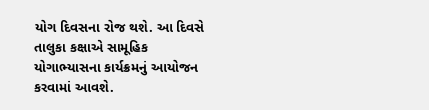યોગ દિવસના રોજ થશે. આ દિવસે તાલુકા કક્ષાએ સામૂહિક યોગાભ્યાસના કાર્યક્રમનું આયોજન કરવામાં આવશે.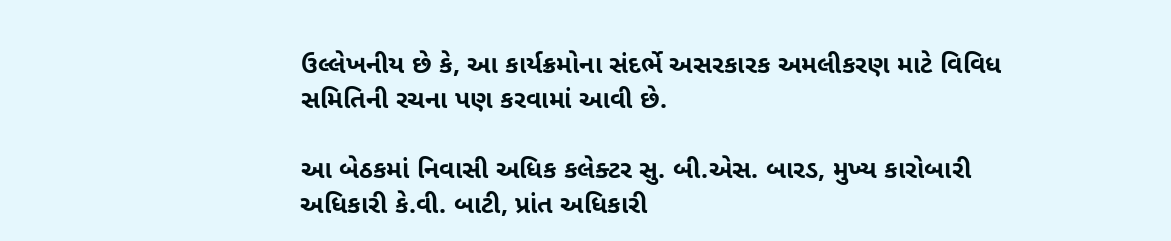ઉલ્લેખનીય છે કે, આ કાર્યક્રમોના સંદર્ભે અસરકારક અમલીકરણ માટે વિવિધ સમિતિની રચના પણ કરવામાં આવી છે.

આ બેઠકમાં નિવાસી અધિક કલેક્ટર સુ. બી.એસ. બારડ, મુખ્ય કારોબારી અધિકારી કે.વી. બાટી, પ્રાંત અધિકારી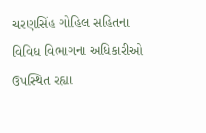ચરણસિંહ ગોહિલ સહિતના વિવિધ વિભાગના અધિકારીઓ ઉપસ્થિત રહ્યા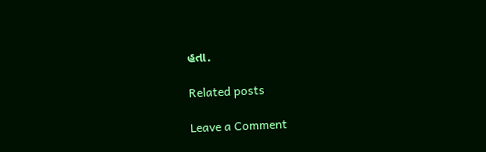હતા.

Related posts

Leave a Comment